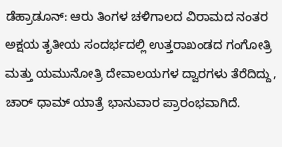ಡೆಹ್ರಾಡೂನ್: ಆರು ತಿಂಗಳ ಚಳಿಗಾಲದ ವಿರಾಮದ ನಂತರ ಅಕ್ಷಯ ತೃತೀಯ ಸಂದರ್ಭದಲ್ಲಿ ಉತ್ತರಾಖಂಡದ ಗಂಗೋತ್ರಿ ಮತ್ತು ಯಮುನೋತ್ರಿ ದೇವಾಲಯಗಳ ದ್ವಾರಗಳು ತೆರೆದಿದ್ದು, ಚಾರ್ ಧಾಮ್ ಯಾತ್ರೆ ಭಾನುವಾರ ಪ್ರಾರಂಭವಾಗಿದೆ.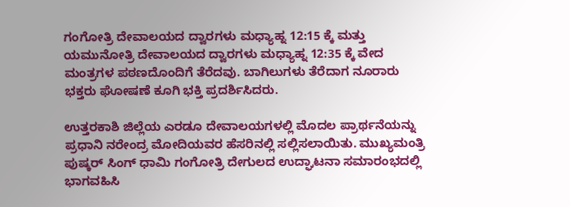ಗಂಗೋತ್ರಿ ದೇವಾಲಯದ ದ್ವಾರಗಳು ಮಧ್ಯಾಹ್ನ 12:15 ಕ್ಕೆ ಮತ್ತು ಯಮುನೋತ್ರಿ ದೇವಾಲಯದ ದ್ವಾರಗಳು ಮಧ್ಯಾಹ್ನ 12:35 ಕ್ಕೆ ವೇದ ಮಂತ್ರಗಳ ಪಠಣದೊಂದಿಗೆ ತೆರೆದವು. ಬಾಗಿಲುಗಳು ತೆರೆದಾಗ ನೂರಾರು ಭಕ್ತರು ಘೋಷಣೆ ಕೂಗಿ ಭಕ್ತಿ ಪ್ರದರ್ಶಿಸಿದರು.

ಉತ್ತರಕಾಶಿ ಜಿಲ್ಲೆಯ ಎರಡೂ ದೇವಾಲಯಗಳಲ್ಲಿ ಮೊದಲ ಪ್ರಾರ್ಥನೆಯನ್ನು ಪ್ರಧಾನಿ ನರೇಂದ್ರ ಮೋದಿಯವರ ಹೆಸರಿನಲ್ಲಿ ಸಲ್ಲಿಸಲಾಯಿತು. ಮುಖ್ಯಮಂತ್ರಿ ಪುಷ್ಕರ್ ಸಿಂಗ್ ಧಾಮಿ ಗಂಗೋತ್ರಿ ದೇಗುಲದ ಉದ್ಘಾಟನಾ ಸಮಾರಂಭದಲ್ಲಿ ಭಾಗವಹಿಸಿ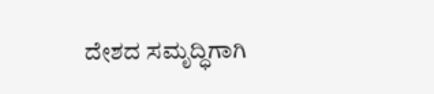ದೇಶದ ಸಮೃದ್ಧಿಗಾಗಿ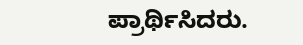ಪ್ರಾರ್ಥಿಸಿದರು.